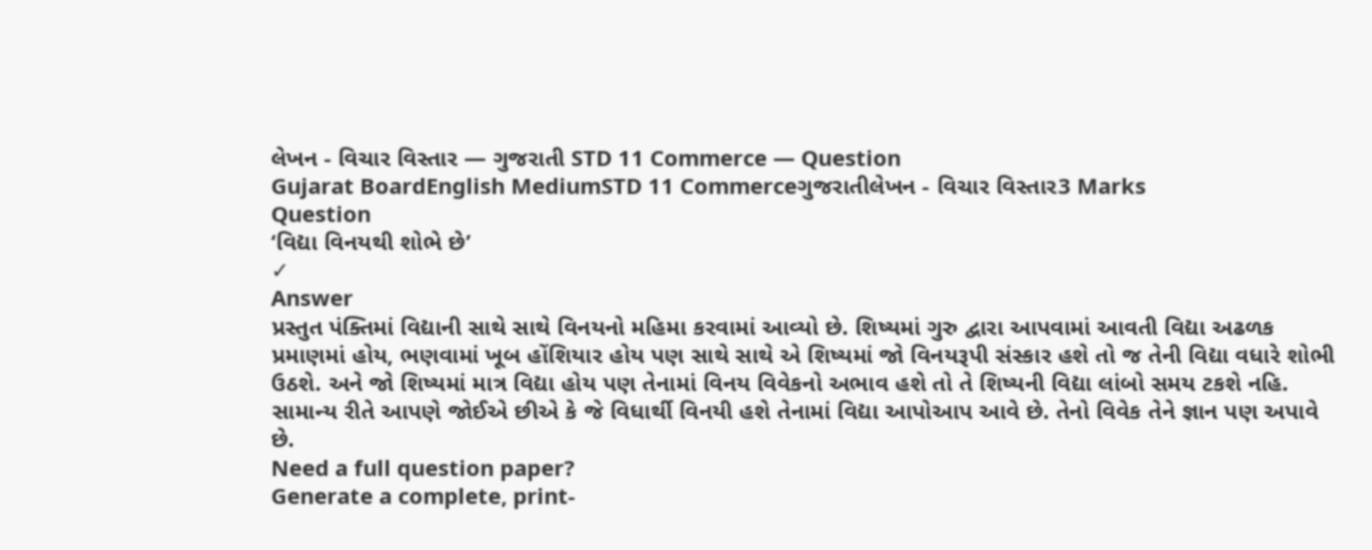લેખન - વિચાર વિસ્તાર — ગુજરાતી STD 11 Commerce — Question
Gujarat BoardEnglish MediumSTD 11 Commerceગુજરાતીલેખન - વિચાર વિસ્તાર3 Marks
Question
‘વિદ્યા વિનયથી શોભે છે’
✓
Answer
પ્રસ્તુત પંક્તિમાં વિદ્યાની સાથે સાથે વિનયનો મહિમા કરવામાં આવ્યો છે. શિષ્યમાં ગુરુ દ્વારા આપવામાં આવતી વિદ્યા અઢળક પ્રમાણમાં હોય, ભણવામાં ખૂબ હોંશિયાર હોય પણ સાથે સાથે એ શિષ્યમાં જો વિનયરૂપી સંસ્કાર હશે તો જ તેની વિદ્યા વધારે શોભી ઉઠશે. અને જો શિષ્યમાં માત્ર વિદ્યા હોય પણ તેનામાં વિનય વિવેકનો અભાવ હશે તો તે શિષ્યની વિદ્યા લાંબો સમય ટકશે નહિ. સામાન્ય રીતે આપણે જોઈએ છીએ કે જે વિધાર્થી વિનયી હશે તેનામાં વિદ્યા આપોઆપ આવે છે. તેનો વિવેક તેને જ્ઞાન પણ અપાવે છે.
Need a full question paper?
Generate a complete, print-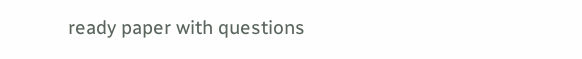ready paper with questions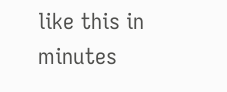like this in minutes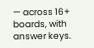— across 16+ boards, with answer keys.